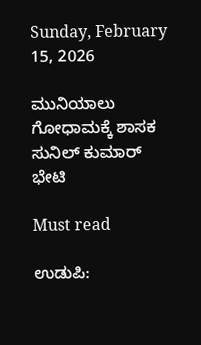Sunday, February 15, 2026

ಮುನಿಯಾಲು ಗೋಧಾಮಕ್ಕೆ ಶಾಸಕ‌ ಸುನಿಲ್‌ ಕುಮಾರ್ ಭೇಟಿ

Must read

ಉಡುಪಿ: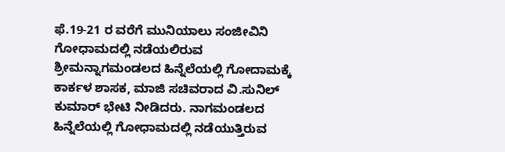ಫೆ.19-21 ರ ವರೆಗೆ ಮುನಿಯಾಲು ಸಂಜೀವಿನಿ ಗೋಧಾಮದಲ್ಲಿ‌ ನಡೆಯಲಿರುವ ಶ್ರೀಮನ್ನಾಗಮಂಡಲದ ಹಿನ್ನೆಲೆಯಲ್ಲಿ ಗೋದಾಮಕ್ಕೆ ಕಾರ್ಕಳ ಶಾಸಕ‌, ಮಾಜಿ ಸಚಿವರಾದ ವಿ.ಸುನಿಲ್‌ ಕುಮಾರ್ ಭೇಟಿ‌ ನೀಡಿದರು. ನಾಗಮಂಡಲದ‌ ಹಿನ್ನೆಲೆಯಲ್ಲಿ ಗೋಧಾಮದಲ್ಲಿ ನಡೆಯುತ್ತಿರುವ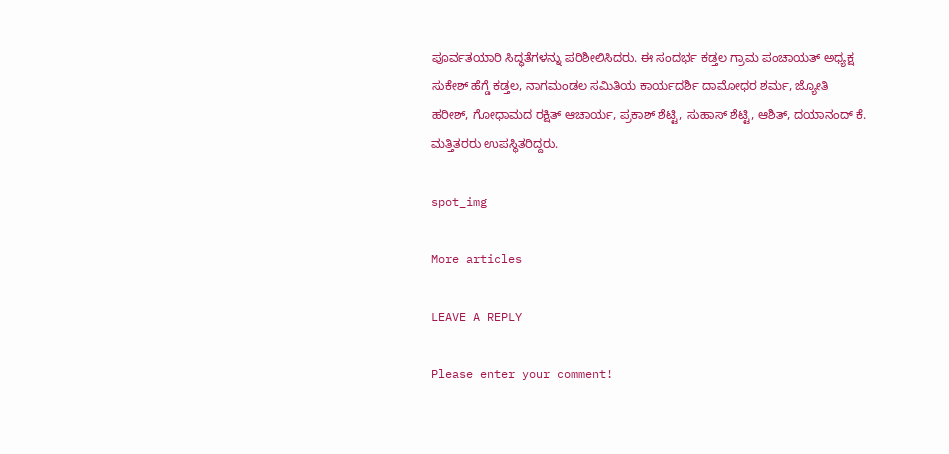ಪೂರ್ವತಯಾರಿ ಸಿದ್ಧತೆಗಳನ್ನು ಪರಿಶೀಲಿಸಿದರು. ಈ ಸಂದರ್ಭ ಕಡ್ತಲ ಗ್ರಾಮ‌ ಪಂಚಾಯತ್ ಅಧ್ಯಕ್ಷ ಸುಕೇಶ್ ಹೆಗ್ಡೆ ಕಡ್ತಲ, ನಾಗಮಂಡಲ ಸಮಿತಿಯ ಕಾರ್ಯದರ್ಶಿ ದಾಮೋಧರ ಶರ್ಮ, ಜ್ಯೋತಿ ಹರೀಶ್, ಗೋಧಾಮದ ರಕ್ಷಿತ್ ಆಚಾರ್ಯ, ಪ್ರಕಾಶ್ ಶೆಟ್ಟಿ, ಸುಹಾಸ್ ಶೆಟ್ಟಿ, ಆಶಿತ್, ದಯಾನಂದ್ ಕೆ. ಮತ್ತಿತರರು‌ ಉಪಸ್ಥಿತರಿದ್ದರು.

spot_img

More articles

LEAVE A REPLY

Please enter your comment!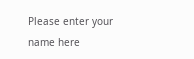Please enter your name here